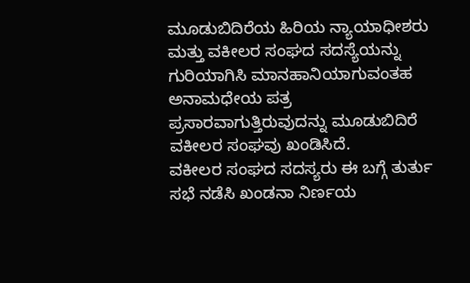ಮೂಡುಬಿದಿರೆಯ ಹಿರಿಯ ನ್ಯಾಯಾಧೀಶರು ಮತ್ತು ವಕೀಲರ ಸಂಘದ ಸದಸ್ಯೆಯನ್ನು ಗುರಿಯಾಗಿಸಿ ಮಾನಹಾನಿಯಾಗುವಂತಹ ಅನಾಮಧೇಯ ಪತ್ರ ಪ್ರಸಾರವಾಗುತ್ತಿರುವುದನ್ನು ಮೂಡುಬಿದಿರೆ ವಕೀಲರ ಸಂಘವು ಖಂಡಿಸಿದೆ.
ವಕೀಲರ ಸಂಘದ ಸದಸ್ಯರು ಈ ಬಗ್ಗೆ ತುರ್ತು ಸಭೆ ನಡೆಸಿ ಖಂಡನಾ ನಿರ್ಣಯ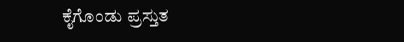ಕೈಗೊಂಡು ಪ್ರಸ್ತುತ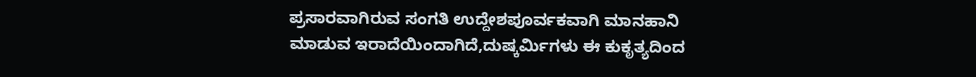ಪ್ರಸಾರವಾಗಿರುವ ಸಂಗತಿ ಉದ್ದೇಶಪೂರ್ವಕವಾಗಿ ಮಾನಹಾನಿ ಮಾಡುವ ಇರಾದೆಯಿಂದಾಗಿದೆ,ದುಷ್ಕರ್ಮಿಗಳು ಈ ಕುಕೃತ್ಯದಿಂದ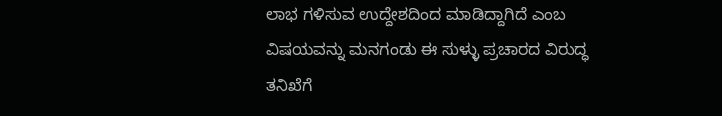ಲಾಭ ಗಳಿಸುವ ಉದ್ದೇಶದಿಂದ ಮಾಡಿದ್ದಾಗಿದೆ ಎಂಬ ವಿಷಯವನ್ನು ಮನಗಂಡು ಈ ಸುಳ್ಳು ಪ್ರಚಾರದ ವಿರುದ್ಧ ತನಿಖೆಗೆ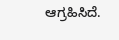ಆಗ್ರಹಿಸಿದೆ.